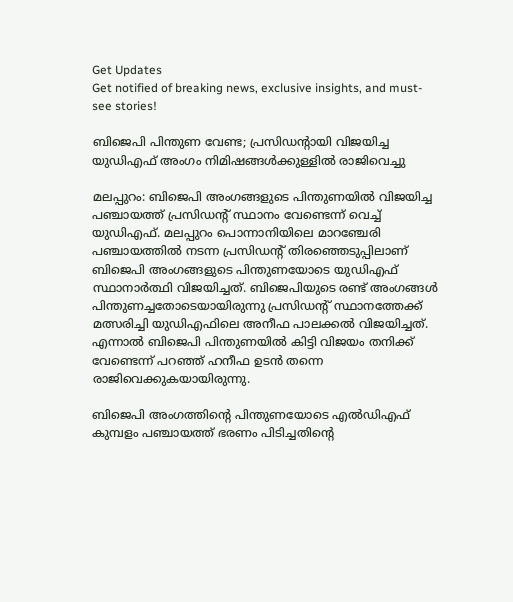Get Updates
Get notified of breaking news, exclusive insights, and must-see stories!

ബിജെപി പിന്തുണ വേണ്ട; പ്രസിഡന്‍റായി വിജയിച്ച യുഡിഎഫ് അംഗം നിമിഷങ്ങള്‍ക്കുള്ളില്‍ രാജിവെച്ചു

മലപ്പുറം: ബിജെപി അംഗങ്ങളുടെ പിന്തുണയില്‍ വിജയിച്ച പഞ്ചായത്ത് പ്രസിഡന്‍റ് സ്ഥാനം വേണ്ടെന്ന് വെച്ച് യുഡിഎഫ്. മലപ്പുറം പൊന്നാനിയിലെ മാറഞ്ചേരി പഞ്ചായത്തില്‍ നടന്ന പ്രസിഡന്‍റ് തിരഞ്ഞെടുപ്പിലാണ് ബിജെപി അംഗങ്ങളുടെ പിന്തുണയോടെ യുഡിഎഫ് സ്ഥാനാര്‍ത്ഥി വിജയിച്ചത്. ബിജെപിയുടെ രണ്ട് അംഗങ്ങള്‍ പിന്തുണച്ചതോടെയായിരുന്നു പ്രസിഡന്‍റ് സ്ഥാനത്തേക്ക് മത്സരിച്ചി യുഡിഎഫിലെ അനീഫ പാലക്കല്‍ വിജയിച്ചത്. എന്നാല്‍ ബിജെപി പിന്തുണയില്‍ കിട്ടി വിജയം തനിക്ക് വേണ്ടെന്ന് പറഞ്ഞ് ഹനീഫ ഉടന്‍ തന്നെ രാജിവെക്കുകയായിരുന്നു.

ബിജെപി അംഗത്തിന്‍റെ പിന്തുണയോടെ എല്‍ഡിഎഫ് കുമ്പളം പഞ്ചായത്ത് ഭരണം പിടിച്ചതിന്‍റെ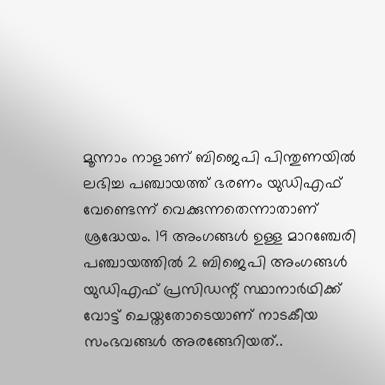മൂന്നാം നാളാണ് ബിജെപി പിന്തുണയില്‍ ലഭിച്ച പഞ്ചായത്ത് ഭരണം യുഡിഎഫ് വേണ്ടെന്ന് വെക്കുന്നതെന്നാതാണ് ശ്രദ്ധേയം. 19 അംഗങ്ങൾ ഉള്ള മാറഞ്ചേരി പഞ്ചായത്തിൽ 2 ബിജെപി അംഗങ്ങൾ യുഡിഎഫ് പ്രസിഡന്റ് സ്ഥാനാർഥിക്ക് വോട്ട് ചെയ്തതോടെയാണ് നാടകീയ സംഭവങ്ങള്‍ അരങ്ങേറിയത്..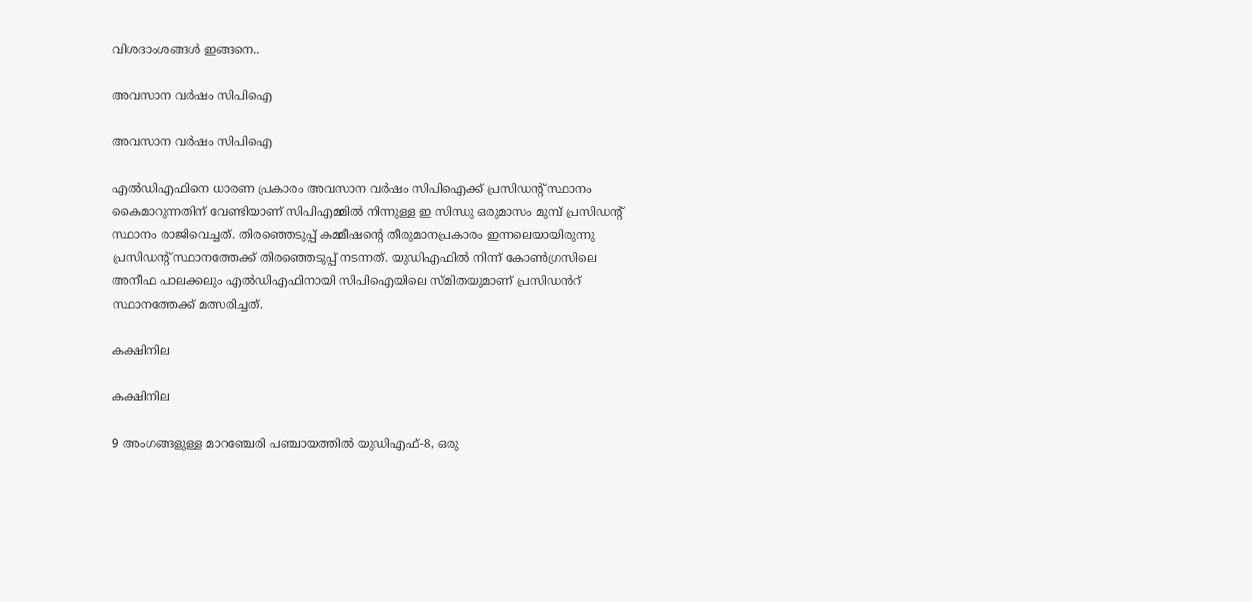വിശദാംശങ്ങള്‍ ഇങ്ങനെ..

അവസാന വര്‍ഷം സിപിഐ

അവസാന വര്‍ഷം സിപിഐ

എല്‍ഡിഎഫിനെ ധാരണ പ്രകാരം അവസാന വര്‍ഷം സിപിഐക്ക് പ്രസിഡന്‍റ് സ്ഥാനം കൈമാറുന്നതിന് വേണ്ടിയാണ് സിപിഎമ്മില്‍ നിന്നുള്ള ഇ സിന്ധു ഒരുമാസം മുമ്പ് പ്രസിഡന്‍റ് സ്ഥാനം രാജിവെച്ചത്. തിരഞ്ഞെടുപ്പ് കമ്മീഷന്‍റെ തീരുമാനപ്രകാരം ഇന്നലെയായിരുന്നു പ്രസിഡന്‍റ് സ്ഥാനത്തേക്ക് തിരഞ്ഞെടുപ്പ് നടന്നത്. യുഡിഎഫില്‍ നിന്ന് കോൺഗ്രസിലെ അനീഫ പാലക്കലും എൽഡിഎഫിനായി സിപിഐയിലെ സ്‌മിതയുമാണ് പ്രസിഡൻറ് സ്ഥാനത്തേക്ക്‌ മത്സരിച്ചത്.

കക്ഷിനില

കക്ഷിനില

9 അംഗങ്ങളുള്ള മാറഞ്ചേരി പഞ്ചായത്തില്‍ യുഡിഎഫ്-8, ഒരു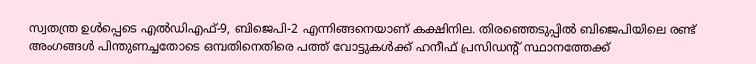സ്വതന്ത്ര ഉൾപ്പെടെ എൽഡിഎഫ്-9, ബിജെപി-2 എന്നിങ്ങനെയാണ് കക്ഷിനില. തിരഞ്ഞെടുപ്പില്‍ ബിജെപിയിലെ രണ്ട് അംഗങ്ങള്‍ പിന്തുണച്ചതോടെ ഒമ്പതിനെതിരെ പത്ത് വോട്ടുകള്‍ക്ക് ഹനീഫ് പ്രസിഡന്‍റ് സ്ഥാനത്തേക്ക്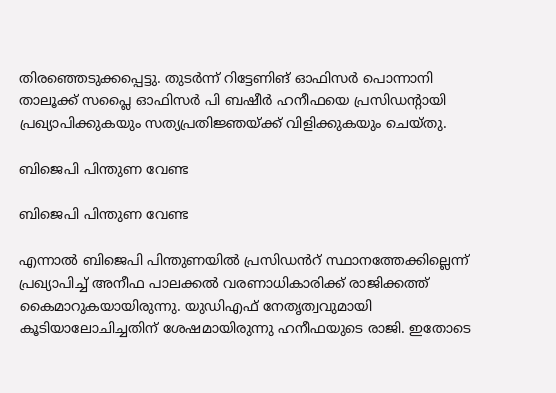തിരഞ്ഞെടുക്കപ്പെട്ടു. തുടര്‍ന്ന് റിട്ടേണിങ് ഓഫിസർ പൊന്നാനി താലൂക്ക് സപ്ലൈ ഓഫിസർ പി ബഷീർ ഹനീഫയെ പ്രസിഡന്റായി പ്രഖ്യാപിക്കുകയും സത്യപ്രതിജ്ഞയ്ക്ക് വിളിക്കുകയും ചെയ്തു.

ബിജെപി പിന്തുണ വേണ്ട

ബിജെപി പിന്തുണ വേണ്ട

എന്നാൽ ബിജെപി പിന്തുണയിൽ പ്രസിഡൻറ് സ്ഥാനത്തേക്കില്ലെന്ന് പ്രഖ്യാപിച്ച് അനീഫ പാലക്കൽ വരണാധികാരിക്ക് രാജിക്കത്ത് കൈമാറുകയായിരുന്നു. യുഡിഎഫ് നേതൃത്വവുമായി കൂടിയാലോചിച്ചതിന് ശേഷമായിരുന്നു ഹനീഫയുടെ രാജി. ഇതോടെ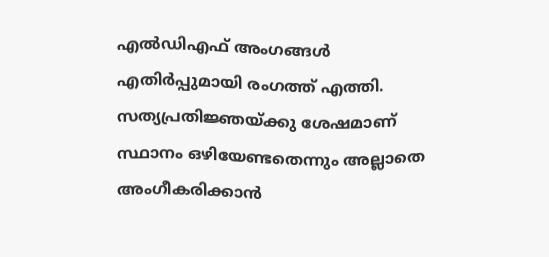എല്‍ഡിഎഫ് അംഗങ്ങള്‍ എതിര്‍പ്പുമായി രംഗത്ത് എത്തി. സത്യപ്രതിജ്ഞയ്ക്കു ശേഷമാണ് സ്ഥാനം ഒഴിയേണ്ടതെന്നും അല്ലാതെ അംഗീകരിക്കാൻ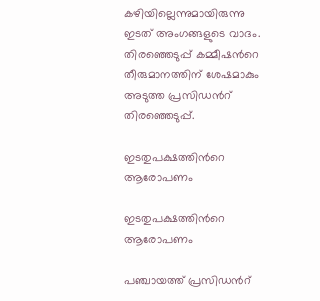കഴിയില്ലെന്നുമായിരുന്നു ഇടത് അംഗങ്ങളുടെ വാദം. തിരഞ്ഞെടുപ്പ് കമ്മീഷന്‍റെ തീരുമാനത്തിന് ശേഷമാകും അടുത്ത പ്രസിഡന്‍റ് തിരഞ്ഞെടുപ്പ്.

ഇടതുപക്ഷത്തിന്‍റെ ആരോപണം

ഇടതുപക്ഷത്തിന്‍റെ ആരോപണം

പ‍ഞ്ചായത്ത് പ്രസിഡന്‍റ്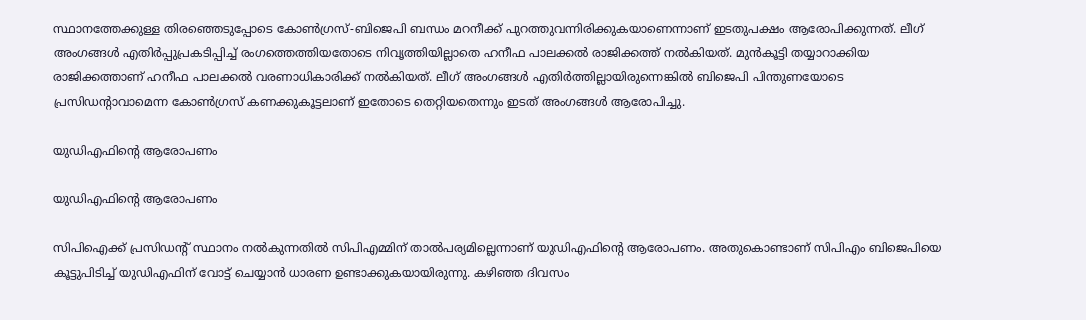സ്ഥാനത്തേക്കുള്ള തിരഞ്ഞെടുപ്പോടെ കോണ്‍ഗ്രസ്-ബിജെപി ബന്ധം മറനീക്ക് പുറത്തുവന്നിരിക്കുകയാണെന്നാണ് ഇടതുപക്ഷം ആരോപിക്കുന്നത്. ലീഗ് അംഗങ്ങൾ എതിർപ്പുപ്രകടിപ്പിച്ച് രംഗത്തെത്തിയതോടെ നിവൃത്തിയില്ലാതെ ഹനീഫ പാലക്കൽ രാജിക്കത്ത് നൽകിയത്. മുൻകൂട്ടി തയ്യാറാക്കിയ രാജിക്കത്താണ് ഹനീഫ പാലക്കൽ വരണാധികാരിക്ക് നൽകിയത്. ലീഗ് അംഗങ്ങൾ എതിർത്തില്ലായിരുന്നെങ്കിൽ ബിജെപി പിന്തുണയോടെ പ്രസിഡന്റാവാമെന്ന കോൺഗ്രസ് കണക്കുകൂട്ടലാണ് ഇതോടെ തെറ്റിയതെന്നും ഇടത് അംഗങ്ങള്‍ ആരോപിച്ചു.

യുഡിഎഫിന്‍റെ ആരോപണം

യുഡിഎഫിന്‍റെ ആരോപണം

സിപിഐക്ക് പ്രസിഡന്റ് സ്ഥാനം നൽകുന്നതിൽ സിപിഎമ്മിന് താൽപര്യമില്ലെന്നാണ് യുഡിഎഫിന്‍റെ ആരോപണം. അതുകൊണ്ടാണ് സിപിഎം ബിജെപിയെ കൂട്ടുപിടിച്ച് യുഡിഎഫിന് വോട്ട് ചെയ്യാന്‍ ധാരണ ഉണ്ടാക്കുകയായിരുന്നു. കഴിഞ്ഞ ദിവസം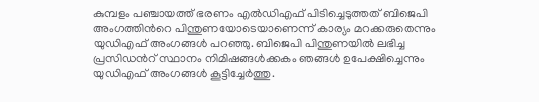കുമ്പളം പഞ്ചായത്ത് ഭരണം എല്‍ഡിഎഫ് പിടിച്ചെടുത്തത് ബിജെപി അംഗത്തിന്‍റെ പിന്തുണയോടെയാണെന്ന് കാര്യം മറക്കരുതെന്നും യുഡിഎഫ് അംഗങ്ങള്‍ പറഞ്ഞു. ബിജെപി പിന്തുണയില്‍ ലഭിച്ച പ്രസിഡന്‍റ് സ്ഥാനം നിമിഷങ്ങള്‍ക്കകം ഞങ്ങള്‍ ഉപേക്ഷിച്ചെന്നും യുഡിഎഫ് അംഗങ്ങള്‍ കൂട്ടിച്ചേര്‍ത്തു.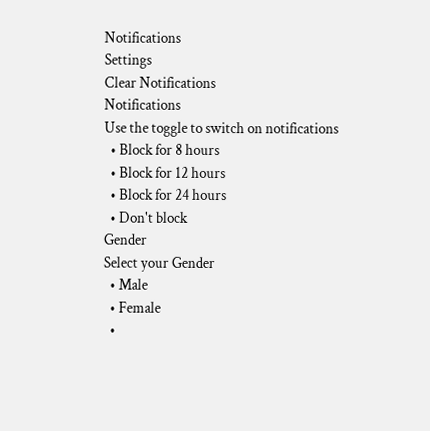Notifications
Settings
Clear Notifications
Notifications
Use the toggle to switch on notifications
  • Block for 8 hours
  • Block for 12 hours
  • Block for 24 hours
  • Don't block
Gender
Select your Gender
  • Male
  • Female
  •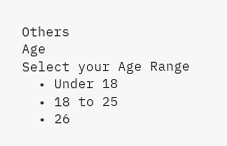Others
Age
Select your Age Range
  • Under 18
  • 18 to 25
  • 26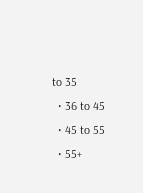to 35
  • 36 to 45
  • 45 to 55
  • 55+